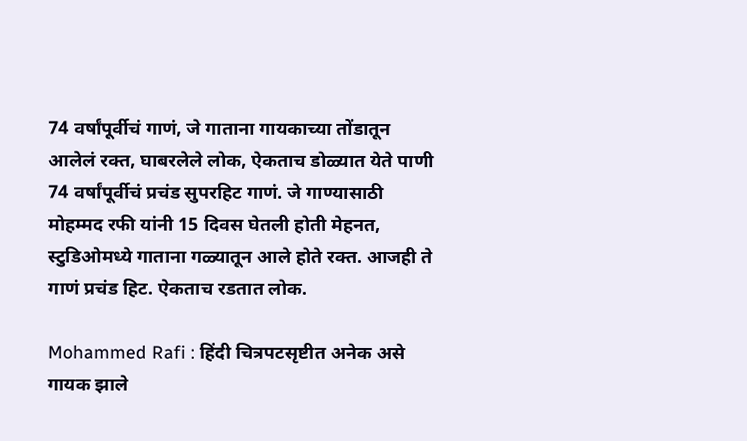74 वर्षांपूर्वीचं गाणं, जे गाताना गायकाच्या तोंडातून आलेलं रक्त, घाबरलेले लोक, ऐकताच डोळ्यात येते पाणी
74 वर्षांपूर्वीचं प्रचंड सुपरहिट गाणं. जे गाण्यासाठी मोहम्मद रफी यांनी 15 दिवस घेतली होती मेहनत, स्टुडिओमध्ये गाताना गळ्यातून आले होते रक्त. आजही ते गाणं प्रचंड हिट. ऐकताच रडतात लोक.

Mohammed Rafi : हिंदी चित्रपटसृष्टीत अनेक असे गायक झाले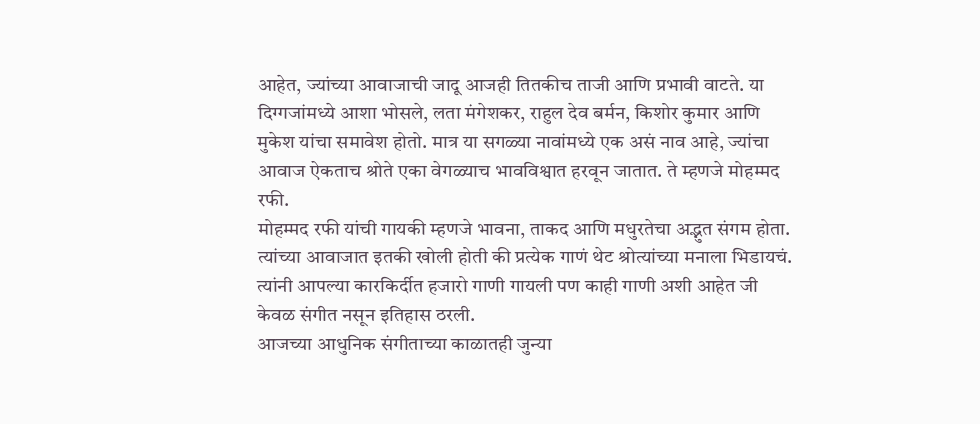आहेत, ज्यांच्या आवाजाची जादू आजही तितकीच ताजी आणि प्रभावी वाटते. या दिग्गजांमध्ये आशा भोसले, लता मंगेशकर, राहुल देव बर्मन, किशोर कुमार आणि मुकेश यांचा समावेश होतो. मात्र या सगळ्या नावांमध्ये एक असं नाव आहे, ज्यांचा आवाज ऐकताच श्रोते एका वेगळ्याच भावविश्वात हरवून जातात. ते म्हणजे मोहम्मद रफी.
मोहम्मद रफी यांची गायकी म्हणजे भावना, ताकद आणि मधुरतेचा अद्भुत संगम होता. त्यांच्या आवाजात इतकी खोली होती की प्रत्येक गाणं थेट श्रोत्यांच्या मनाला भिडायचं. त्यांनी आपल्या कारकिर्दीत हजारो गाणी गायली पण काही गाणी अशी आहेत जी केवळ संगीत नसून इतिहास ठरली.
आजच्या आधुनिक संगीताच्या काळातही जुन्या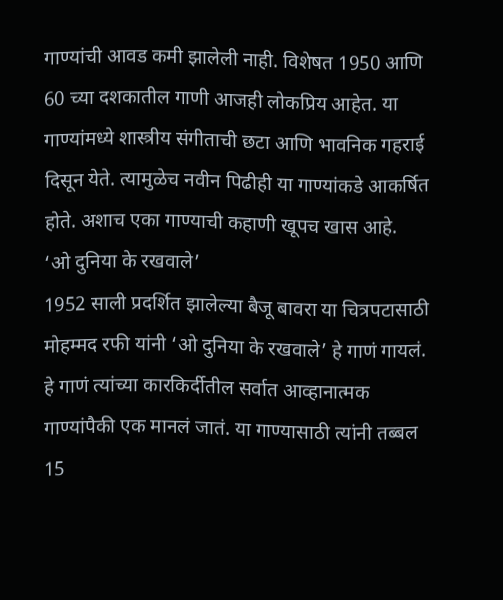गाण्यांची आवड कमी झालेली नाही. विशेषत 1950 आणि 60 च्या दशकातील गाणी आजही लोकप्रिय आहेत. या गाण्यांमध्ये शास्त्रीय संगीताची छटा आणि भावनिक गहराई दिसून येते. त्यामुळेच नवीन पिढीही या गाण्यांकडे आकर्षित होते. अशाच एका गाण्याची कहाणी खूपच खास आहे.
‘ओ दुनिया के रखवाले’
1952 साली प्रदर्शित झालेल्या बैजू बावरा या चित्रपटासाठी मोहम्मद रफी यांनी ‘ओ दुनिया के रखवाले’ हे गाणं गायलं. हे गाणं त्यांच्या कारकिर्दीतील सर्वात आव्हानात्मक गाण्यांपैकी एक मानलं जातं. या गाण्यासाठी त्यांनी तब्बल 15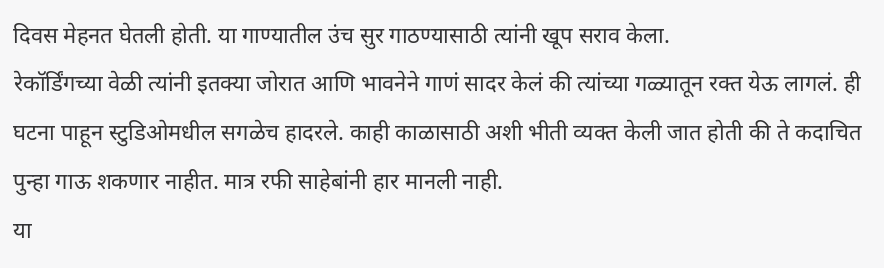दिवस मेहनत घेतली होती. या गाण्यातील उंच सुर गाठण्यासाठी त्यांनी खूप सराव केला.
रेकॉर्डिंगच्या वेळी त्यांनी इतक्या जोरात आणि भावनेने गाणं सादर केलं की त्यांच्या गळ्यातून रक्त येऊ लागलं. ही घटना पाहून स्टुडिओमधील सगळेच हादरले. काही काळासाठी अशी भीती व्यक्त केली जात होती की ते कदाचित पुन्हा गाऊ शकणार नाहीत. मात्र रफी साहेबांनी हार मानली नाही.
या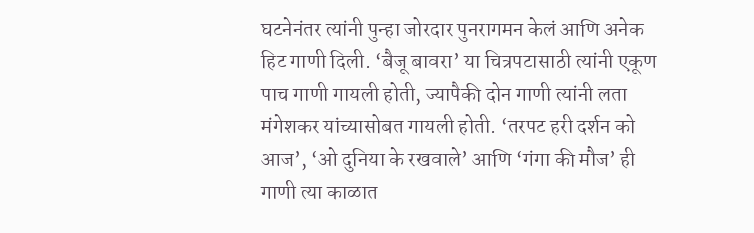घटनेनंतर त्यांनी पुन्हा जोरदार पुनरागमन केलं आणि अनेक हिट गाणी दिली. ‘बैजू बावरा’ या चित्रपटासाठी त्यांनी एकूण पाच गाणी गायली होती, ज्यापैकी दोन गाणी त्यांनी लता मंगेशकर यांच्यासोबत गायली होती. ‘तरपट हरी दर्शन को आज’, ‘ओ दुनिया के रखवाले’ आणि ‘गंगा की मौज’ ही गाणी त्या काळात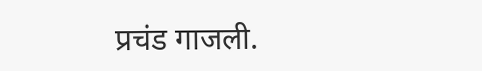प्रचंड गाजली.